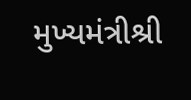મુખ્યમંત્રીશ્રી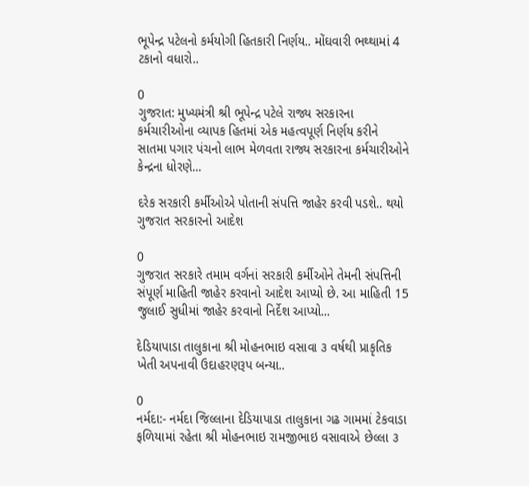ભૂપેન્દ્ર પટેલનો કર્મયોગી હિતકારી નિર્ણય.. મોંઘવારી ભથ્થામાં 4 ટકાનો વધારો..

0
ગુજરાત: મુખ્યમંત્રી શ્રી ભૂપેન્દ્ર પટેલે રાજ્ય સરકારના કર્મચારીઓના વ્યાપક હિતમાં એક મહત્વપૂર્ણ નિર્ણય કરીને સાતમા પગાર પંચનો લાભ મેળવતા રાજ્ય સરકારના કર્મચારીઓને કેન્દ્રના ધોરણે...

દરેક સરકારી કર્મીઓએ પોતાની સંપત્તિ જાહેર કરવી પડશે.. થયો ગુજરાત સરકારનો આદેશ

0
ગુજરાત સરકારે તમામ વર્ગનાં સરકારી કર્મીઓને તેમની સંપત્તિની સંપૂર્ણ માહિતી જાહેર કરવાનો આદેશ આપ્યો છે. આ માહિતી 15 જુલાઈ સુધીમાં જાહેર કરવાનો નિર્દેશ આપ્યો...

દેડિયાપાડા તાલુકાના શ્રી મોહનભાઇ વસાવા ૩ વર્ષથી પ્રાકૃતિક ખેતી અપનાવી ઉદાહરણરૂપ બન્યા..

0
નર્મદા:- નર્મદા જિલ્લાના દેડિયાપાડા તાલુકાના ગઢ ગામમાં ટેકવાડા ફળિયામાં રહેતા શ્રી મોહનભાઇ રામજીભાઇ વસાવાએ છેલ્લા ૩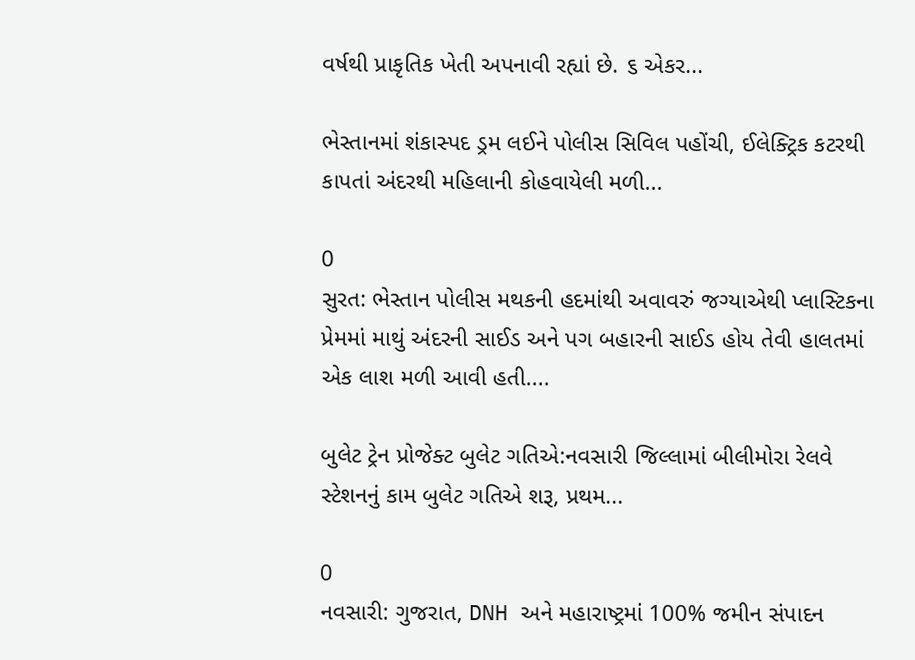વર્ષથી પ્રાકૃતિક ખેતી અપનાવી રહ્યાં છે. ૬ એકર...

ભેસ્તાનમાં શંકાસ્પદ ડ્રમ લઈને પોલીસ સિવિલ પહોંચી, ઈલેક્ટ્રિક કટરથી કાપતાં અંદરથી મહિલાની કોહવાયેલી મળી...

0
સુરત: ભેસ્તાન પોલીસ મથકની હદમાંથી અવાવરું જગ્યાએથી પ્લાસ્ટિકના પ્રેમમાં માથું અંદરની સાઈડ અને પગ બહારની સાઈડ હોય તેવી હાલતમાં એક લાશ મળી આવી હતી....

બુલેટ ટ્રેન પ્રોજેક્ટ બુલેટ ગતિએ:નવસારી જિલ્લામાં બીલીમોરા રેલવે સ્ટેશનનું કામ બુલેટ ગતિએ શરૂ, પ્રથમ...

0
નવસારી: ગુજરાત, DNH અને મહારાષ્ટ્રમાં 100% જમીન સંપાદન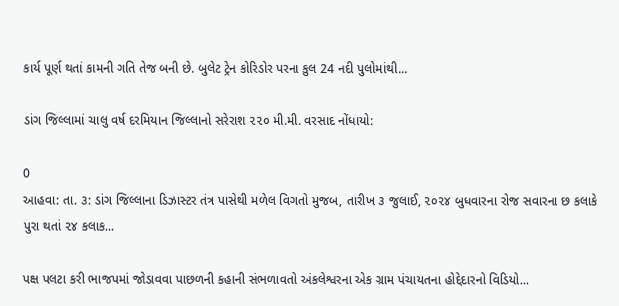કાર્ય પૂર્ણ થતાં કામની ગતિ તેજ બની છે. બુલેટ ટ્રેન કોરિડોર પરના કુલ 24 નદી પુલોમાંથી...

ડાંગ જિલ્લામાં ચાલુ વર્ષ દરમિયાન જિલ્લાનો સરેરાશ ૨૨૦ મી.મી. વરસાદ નોંધાયો:

0
આહવા: તા. ૩: ડાંગ જિલ્લાના ડિઝાસ્ટર તંત્ર પાસેથી મળેલ વિગતો મુજબ, તારીખ ૩ જુલાઈ, ૨૦૨૪ બુધવારના રોજ સવારના છ કલાકે પુરા થતાં ૨૪ કલાક...

પક્ષ પલટા કરી ભાજપમાં જોડાવવા પાછળની કહાની સંભળાવતો અંકલેશ્વરના એક ગ્રામ પંચાયતના હોદ્દેદારનો વિડિયો...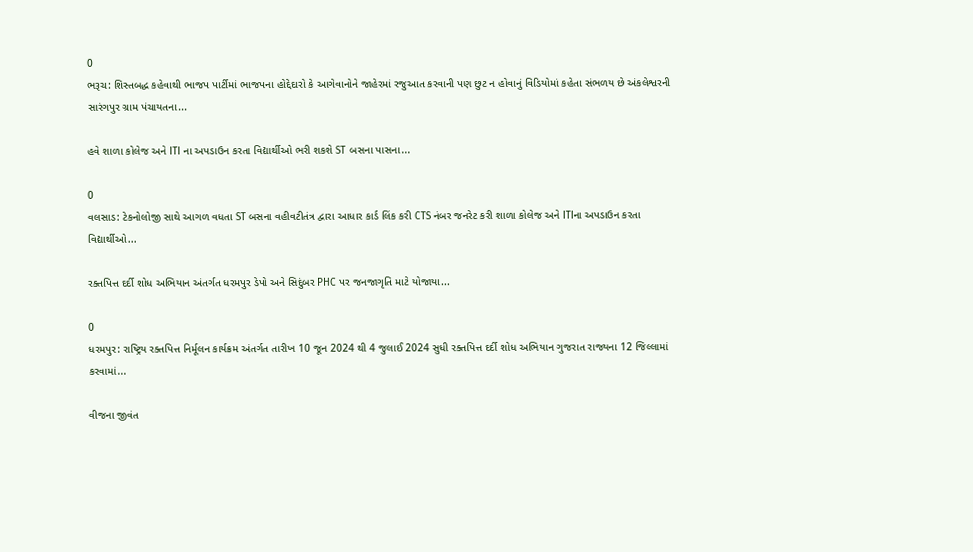0
ભરૂચ: શિસ્તબદ્ધ કહેવાથી ભાજપ પાર્ટીમાં ભાજપના હોદ્દેદારો કે આગેવાનોને જાહેરમાં રજુઆત કરવાની પણ છુટ ન હોવાનું વિડિયોમાં કહેતા સંભળય છે અંકલેશ્વરની સારંગપુર ગ્રામ પંચાયતના...

હવે શાળા કોલેજ અને ITI ના અપડાઉન કરતા વિદ્યાર્થીઓ ભરી શકશે ST બસના પાસના...

0
વલસાડ: ટેકનોલોજી સાથે આગળ વધતા ST બસના વહીવટીતંત્ર દ્વારા આધાર કાર્ડ લિંક કરી CTS નંબર જનરેટ કરી શાળા કોલેજ અને ITIના અપડાઉન કરતા વિદ્યાર્થીઓ...

રક્તપિત્ત દર્દી શોધ અભિયાન અંતર્ગત ધરમપુર ડેપો અને સિદુંબર PHC પર જનજાગૃતિ માટે યોજાયા...

0
ધરમપુર: રાષ્ટ્રિય રક્તપિત્ત નિર્મૂલન કાર્યક્રમ અંતર્ગત તારીખ 10 જૂન 2024 થી 4 જુલાઈ 2024 સુધી રક્તપિત્ત દર્દી શોધ અભિયાન ગુજરાત રાજ્યના 12 જિલ્લામાં કરવામાં...

વીજના જીવંત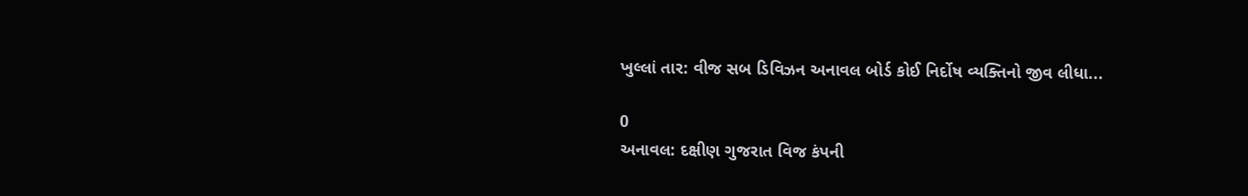ખુલ્લાં તાર: વીજ સબ ડિવિઝન અનાવલ બોર્ડ કોઈ નિર્દોષ વ્યક્તિનો જીવ લીધા...

0
અનાવલ: દક્ષીણ ગુજરાત વિજ કંપની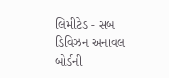લિમીટેડ - સબ ડિવિઝન અનાવલ બોર્ડની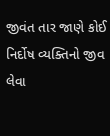જીવંત તાર જાણે કોઈ નિર્દોષ વ્યક્તિનો જીવ લેવા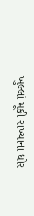ખુલ્લાં મૂકી રાખ્યાના ધોર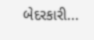બેદરકારી...